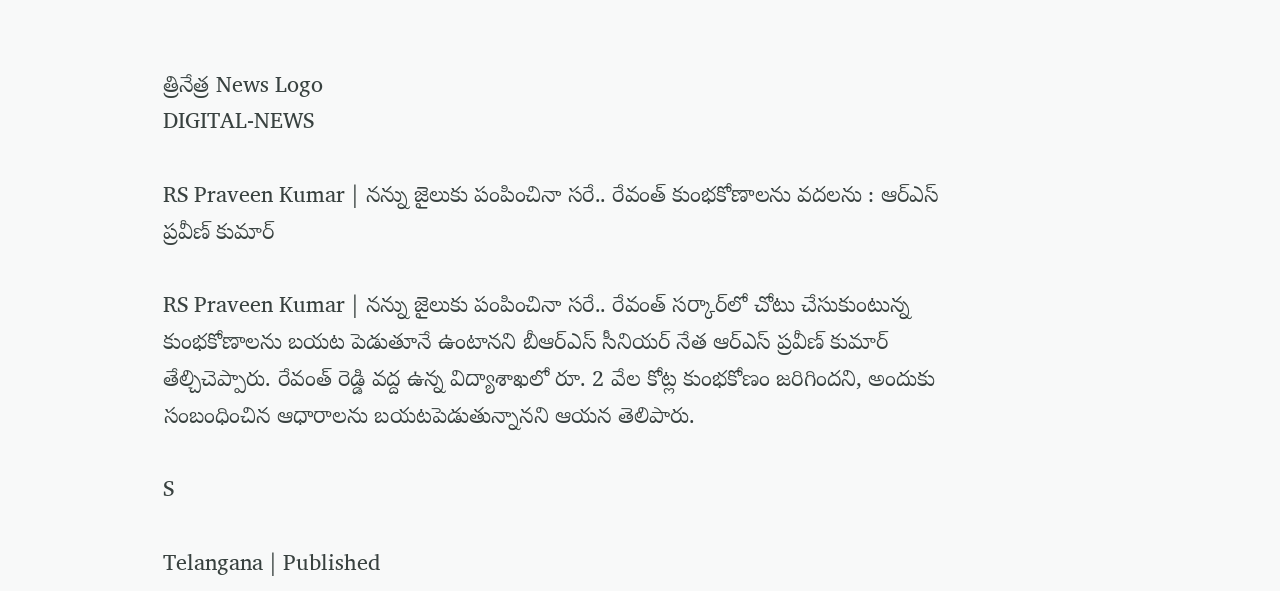త్రినేత్ర News Logo
DIGITAL-NEWS

RS Praveen Kumar | న‌న్ను జైలుకు పంపించినా స‌రే.. రేవంత్ కుంభ‌కోణాల‌ను వ‌ద‌ల‌ను : ఆర్ఎస్ ప్ర‌వీణ్ కుమార్

RS Praveen Kumar | న‌న్ను జైలుకు పంపించినా స‌రే.. రేవంత్ స‌ర్కార్‌లో చోటు చేసుకుంటున్న కుంభ‌కోణాల‌ను బ‌య‌ట పెడుతూనే ఉంటాన‌ని బీఆర్ఎస్ సీనియ‌ర్ నేత ఆర్ఎస్ ప్ర‌వీణ్ కుమార్ తేల్చిచెప్పారు. రేవంత్ రెడ్డి వ‌ద్ద ఉన్న విద్యాశాఖలో రూ. 2 వేల కోట్ల కుంభ‌కోణం జ‌రిగింద‌ని, అందుకు సంబంధించిన ఆధారాలను బ‌య‌ట‌పెడుతున్నాన‌ని ఆయ‌న తెలిపారు.

S

Telangana | Published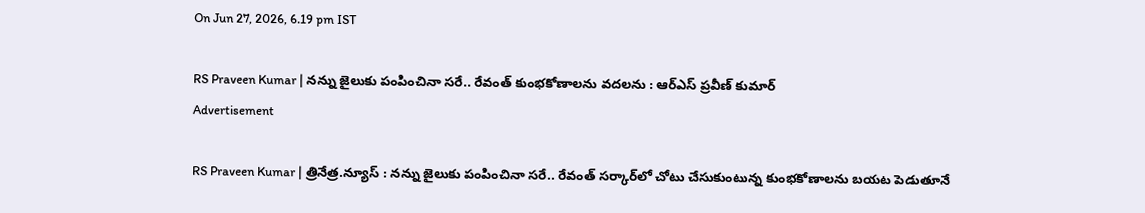On Jun 27, 2026, 6.19 pm IST

RS Praveen Kumar | న‌న్ను జైలుకు పంపించినా స‌రే.. రేవంత్ కుంభ‌కోణాల‌ను వ‌ద‌ల‌ను : ఆర్ఎస్ ప్ర‌వీణ్ కుమార్
Advertisement

RS Praveen Kumar | త్రినేత్ర‌.న్యూస్ : న‌న్ను జైలుకు పంపించినా స‌రే.. రేవంత్ స‌ర్కార్‌లో చోటు చేసుకుంటున్న కుంభ‌కోణాల‌ను బ‌య‌ట పెడుతూనే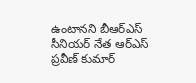ఉంటాన‌ని బీఆర్ఎస్ సీనియ‌ర్ నేత ఆర్ఎస్ ప్ర‌వీణ్ కుమార్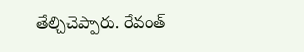తేల్చిచెప్పారు. రేవంత్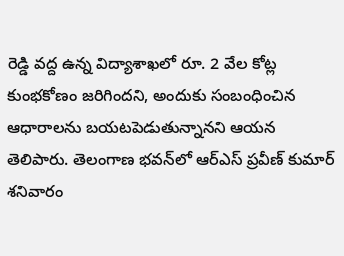రెడ్డి వ‌ద్ద ఉన్న విద్యాశాఖలో రూ. 2 వేల కోట్ల కుంభ‌కోణం జ‌రిగింద‌ని, అందుకు సంబంధించిన ఆధారాలను బ‌య‌ట‌పెడుతున్నాన‌ని ఆయ‌న తెలిపారు. తెలంగాణ భ‌వ‌న్‌లో ఆర్ఎస్ ప్ర‌వీణ్ కుమార్ శ‌నివారం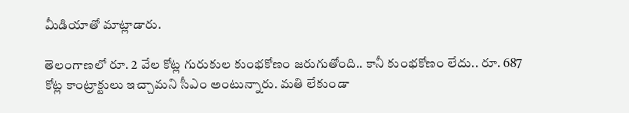మీడియాతో మాట్లాడారు.

తెలంగాణలో రూ. 2 వేల కోట్ల గురుకుల కుంభకోణం జరుగుతోంది.. కానీ కుంభ‌కోణం లేదు.. రూ. 687 కోట్ల‌ కాంట్రాక్టులు ఇచ్చామ‌ని సీఎం అంటున్నారు. మ‌తి లేకుండా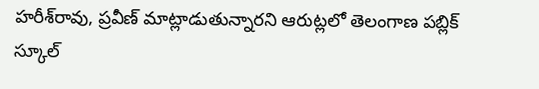హ‌రీశ్‌రావు, ప్ర‌వీణ్ మాట్లాడుతున్నార‌ని ఆరుట్ల‌లో తెలంగాణ ప‌బ్లిక్ స్కూల్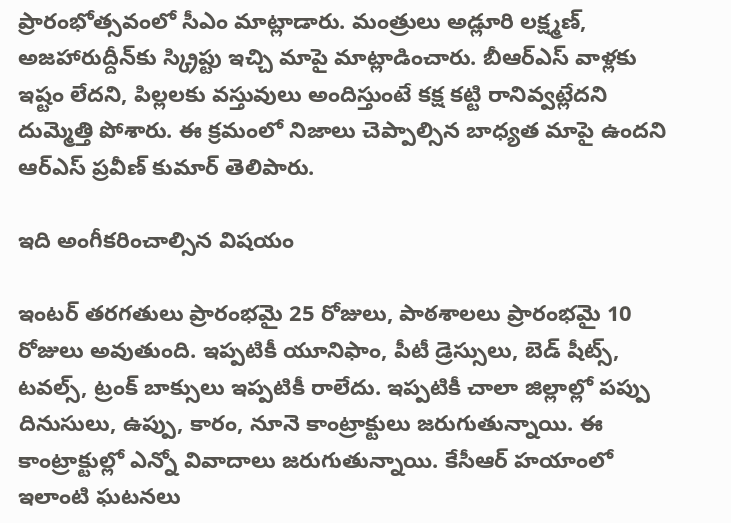ప్రారంభోత్స‌వంలో సీఎం మాట్లాడారు. మంత్రులు అడ్లూరి లక్ష్మణ్, అజహారుద్దీన్‌కు స్క్రిప్టు ఇచ్చి మాపై మాట్లాడించారు. బీఆర్ఎస్ వాళ్ల‌కు ఇష్టం లేద‌ని, పిల్ల‌ల‌కు వ‌స్తువులు అందిస్తుంటే క‌క్ష క‌ట్టి రానివ్వ‌ట్లేద‌ని దుమ్మెత్తి పోశారు. ఈ క్ర‌మంలో నిజాలు చెప్పాల్సిన బాధ్య‌త మాపై ఉంద‌ని ఆర్ఎస్ ప్ర‌వీణ్ కుమార్ తెలిపారు.

ఇది అంగీక‌రించాల్సిన విష‌యం

ఇంట‌ర్ త‌ర‌గ‌తులు ప్రారంభ‌మై 25 రోజులు, పాఠ‌శాల‌లు ప్రారంభ‌మై 10 రోజులు అవుతుంది. ఇప్ప‌టికీ యూనిఫాం, పీటీ డ్రెస్సులు, బెడ్ షీట్స్, ట‌వ‌ల్స్, ట్రంక్ బాక్సులు ఇప్ప‌టికీ రాలేదు. ఇప్ప‌టికీ చాలా జిల్లాల్లో ప‌ప్పు దినుసులు, ఉప్పు, కారం, నూనె కాంట్రాక్టులు జ‌రుగుతున్నాయి. ఈ కాంట్రాక్టుల్లో ఎన్నో వివాదాలు జ‌రుగుతున్నాయి. కేసీఆర్ హ‌యాంలో ఇలాంటి ఘ‌ట‌న‌లు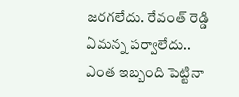జ‌ర‌గ‌లేదు. రేవంత్ రెడ్డి ఏమ‌న్న ప‌ర్వాలేదు.. ఎంత ఇబ్బంది పెట్టినా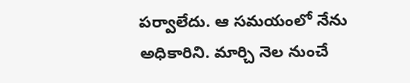ప‌ర్వాలేదు. ఆ స‌మ‌యంలో నేను అధికారిని. మార్చి నెల నుంచే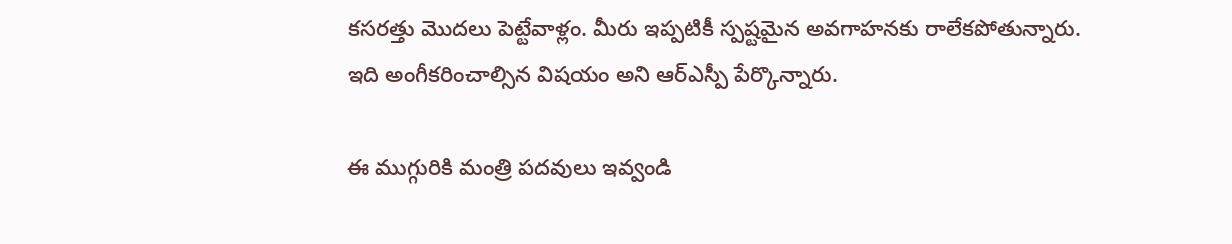క‌స‌ర‌త్తు మొద‌లు పెట్టేవాళ్లం. మీరు ఇప్ప‌టికీ స్ప‌ష్ట‌మైన అవ‌గాహ‌న‌కు రాలేక‌పోతున్నారు. ఇది అంగీక‌రించాల్సిన విష‌యం అని ఆర్ఎస్పీ పేర్కొన్నారు.

ఈ ముగ్గురికి మంత్రి ప‌ద‌వులు ఇవ్వండి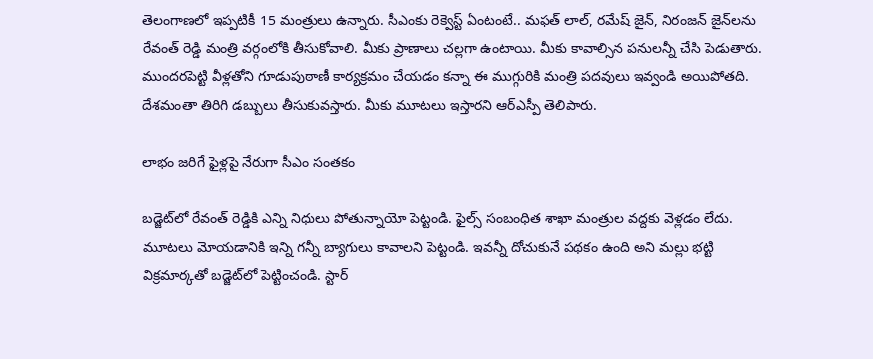తెలంగాణ‌లో ఇప్ప‌టికీ 15 మంత్రులు ఉన్నారు. సీఎంకు రెక్వెస్ట్ ఏంటంటే.. మఫత్ లాల్, రమేష్ జైన్, నిరంజన్ జైన్‌ల‌ను రేవంత్ రెడ్డి మంత్రి వర్గంలోకి తీసుకోవాలి. మీకు ప్రాణాలు చ‌ల్ల‌గా ఉంటాయి. మీకు కావాల్సిన ప‌నుల‌న్నీ చేసి పెడుతారు. ముంద‌ర‌పెట్టి వీళ్ల‌తోని గూడుపుఠాణీ కార్య‌క్ర‌మం చేయ‌డం క‌న్నా ఈ ముగ్గురికి మంత్రి ప‌ద‌వులు ఇవ్వండి అయిపోత‌ది. దేశ‌మంతా తిరిగి డ‌బ్బులు తీసుకువ‌స్తారు. మీకు మూటలు ఇస్తారని ఆర్ఎస్పీ తెలిపారు.

లాభం జ‌రిగే ఫైళ్ల‌పై నేరుగా సీఎం సంతకం

బడ్జెట్‌లో రేవంత్ రెడ్డికి ఎన్ని నిధులు పోతున్నాయో పెట్టండి. ఫైల్స్ సంబంధిత శాఖా మంత్రుల వద్దకు వెళ్లడం లేదు. మూట‌లు మోయ‌డానికి ఇన్ని గ‌న్నీ బ్యాగులు కావాల‌ని పెట్టండి. ఇవ‌న్నీ దోచుకునే ప‌థ‌కం ఉంది అని మ‌ల్లు భ‌ట్టి విక్ర‌మార్క‌తో బ‌డ్జెట్‌లో పెట్టించండి. స్టార్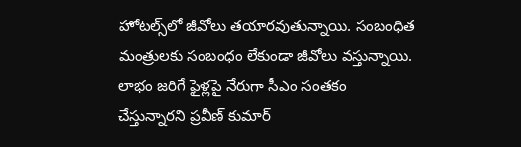హోట‌ల్స్‌లో జీవోలు త‌యార‌వుతున్నాయి. సంబంధిత మంత్రుల‌కు సంబంధం లేకుండా జీవోలు వ‌స్తున్నాయి. లాభం జ‌రిగే ఫైళ్ల‌పై నేరుగా సీఎం సంతకం చేస్తున్నారని ప్ర‌వీణ్ కుమార్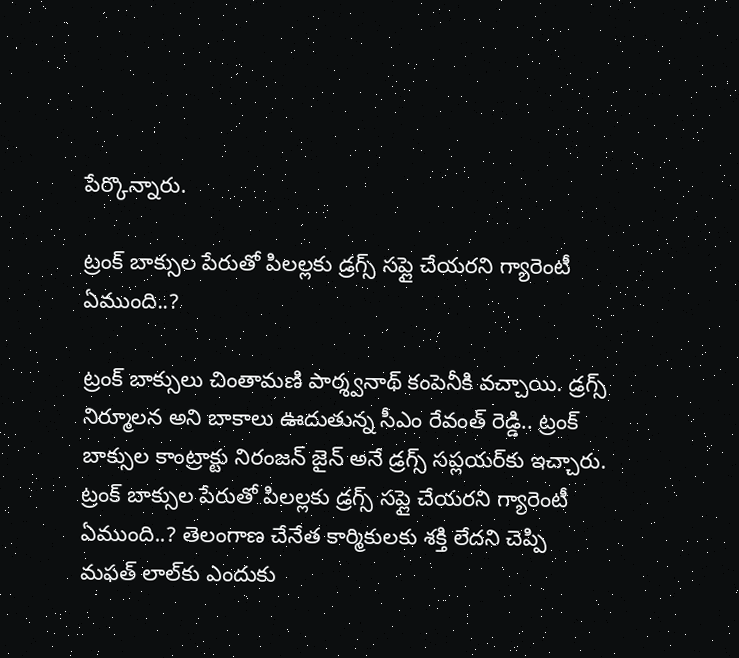పేర్కొన్నారు.

ట్రంక్ బాక్సుల పేరుతో పిలల్లకు డ్రగ్స్ సప్లై చేయరని గ్యారెంటీ ఏముంది..?

ట్రంక్ బాక్సులు చింతామ‌ణి పార్శ్వ‌నాథ్ కంపెనీకి వ‌చ్చాయి. డ్రగ్స్ నిర్మూలన అని బాకాలు ఊదుతున్న సీఎం రేవంత్ రెడ్డి.. ట్రంక్ బాక్సుల కాంట్రాక్టు నిరంజన్ జైన్ అనే డ్రగ్స్ సప్లయర్‌కు ఇచ్చారు. ట్రంక్ బాక్సుల పేరుతో పిలల్లకు డ్రగ్స్ సప్లై చేయరని గ్యారెంటీ ఏముంది..? తెలంగాణ చేనేత కార్మికుల‌కు శ‌క్తి లేద‌ని చెప్పి మ‌ఫ‌త్ లాల్‌కు ఎందుకు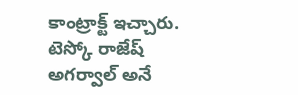కాంట్రాక్ట్ ఇచ్చారు. టెస్కో రాజేష్ అగర్వాల్ అనే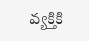వ్యక్తికి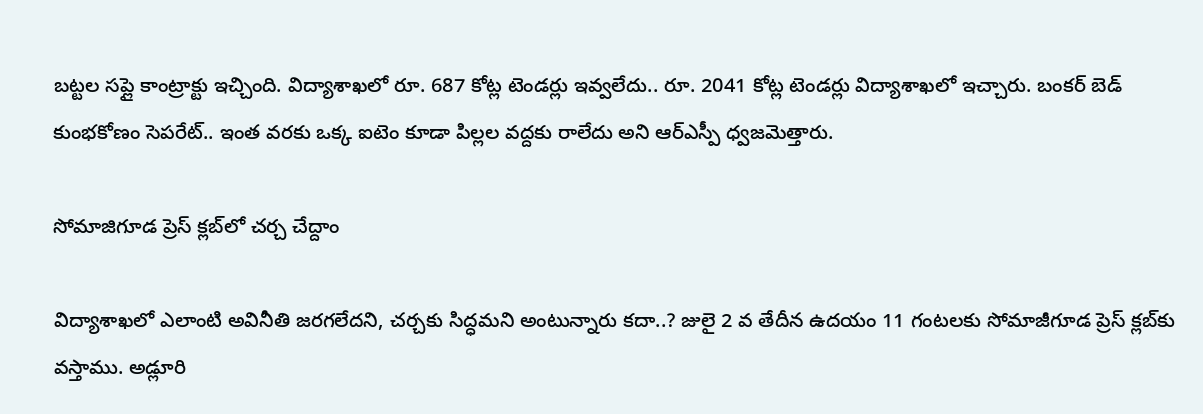బట్టల సప్లై కాంట్రాక్టు ఇచ్చింది. విద్యాశాఖ‌లో రూ. 687 కోట్ల టెండ‌ర్లు ఇవ్వ‌లేదు.. రూ. 2041 కోట్ల టెండ‌ర్లు విద్యాశాఖ‌లో ఇచ్చారు. బంక‌ర్ బెడ్ కుంభ‌కోణం సెప‌రేట్.. ఇంత వ‌ర‌కు ఒక్క ఐటెం కూడా పిల్ల‌ల వ‌ద్ద‌కు రాలేదు అని ఆర్ఎస్పీ ధ్వ‌జ‌మెత్తారు.

సోమాజిగూడ ప్రెస్ క్ల‌బ్‌లో చ‌ర్చ చేద్దాం

విద్యాశాఖ‌లో ఎలాంటి అవినీతి జ‌ర‌గ‌లేద‌ని, చ‌ర్చ‌కు సిద్ధ‌మ‌ని అంటున్నారు క‌దా..? జులై 2 వ తేదీన ఉద‌యం 11 గంటలకు సోమాజీగూడ ప్రెస్ క్లబ్‌కు వస్తాము. అడ్లూరి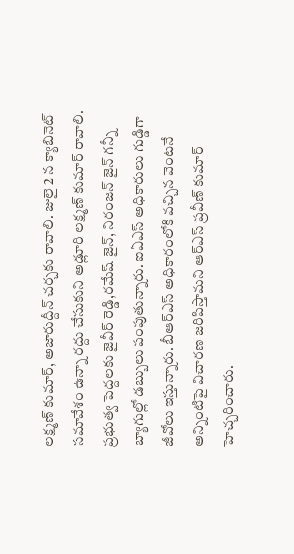లక్ష్మణ్ కుమార్, అజారుద్దీన్‌ చర్చకు రావాలి. జులై 2 న క్యాబినెట్ సమావేశం ఉన్నా రద్దు చేసుకుని అడ్లూరి లక్ష్మణ్ కుమార్ రావాలి. ప్రభుత్వ పెద్దలకు జైవీర్ రెడ్డి,రమేష్ జైన్, నిరంజన్ జైన్ గన్నీ బ్యాగుల్లో డబ్బులు పంపుతున్నారు. ఐఏఎస్ అధికారులు గుడ్డిగా జీవోలు ఇస్తున్నారు. బీఆర్ఎస్ అధికారంలోకి వ‌చ్చిన వెంట‌నే అన్నింటిపై విచార‌ణ జ‌రిపిస్తామ‌ని ఆర్ఎస్ ప్ర‌వీణ్ కుమార్ హెచ్చ‌రించారు.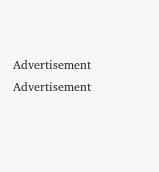Advertisement
Advertisement